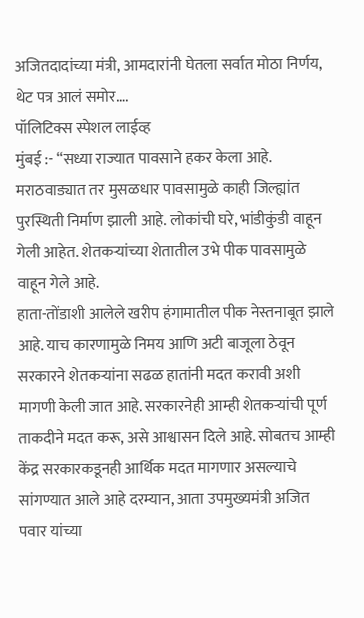अजितदादांच्या मंत्री, आमदारांनी घेतला सर्वात मोठा निर्णय, थेट पत्र आलं समोर….
पॉलिटिक्स स्पेशल लाईव्ह
मुंबई :- “सध्या राज्यात पावसाने हकर केला आहे. मराठवाड्यात तर मुसळधार पावसामुळे काही जिल्ह्यांत पुरस्थिती निर्माण झाली आहे. लोकांची घरे, भांडीकुंडी वाहून गेली आहेत. शेतकऱ्यांच्या शेतातील उभे पीक पावसामुळे वाहून गेले आहे.
हाता-तोंडाशी आलेले खरीप हंगामातील पीक नेस्तनाबूत झाले आहे. याच कारणामुळे निमय आणि अटी बाजूला ठेवून सरकारने शेतकऱ्यांना सढळ हातांनी मदत करावी अशी मागणी केली जात आहे. सरकारनेही आम्ही शेतकऱ्यांची पूर्ण ताकदीने मदत करू, असे आश्वासन दिले आहे. सोबतच आम्ही केंद्र सरकारकडूनही आर्थिक मदत मागणार असल्याचे सांगण्यात आले आहे दरम्यान, आता उपमुख्यमंत्री अजित पवार यांच्या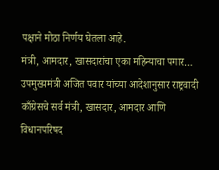पक्षाने मोठा निर्णय घेतला आहे.
मंत्री, आमदार, खासदारांचा एका महिन्याचा पगार…
उपमुख्यमंत्री अजित पवार यांच्या आदेशानुसार राष्ट्रवादी काँग्रेसचे सर्व मंत्री, खासदार, आमदार आणि विधानपरिषद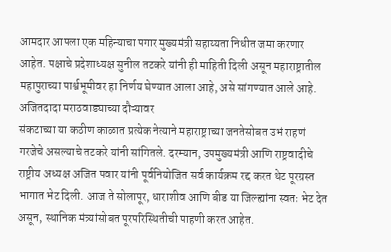आमदार आपला एक महिन्याचा पगार मुख्यमंत्री सहाय्यता निधीत जमा करणार आहेत. पक्षाचे प्रदेशाध्यक्ष सुनील तटकरे यांनी ही माहिती दिली असून महाराष्ट्रातील महापुराच्या पार्श्वभूमीवर हा निर्णय घेण्यात आला आहे, असे सांगण्यात आले आहे.
अजितदादा मराठवाड्याच्या दौऱ्यावर
संकटाच्या या कठीण काळात प्रत्येक नेत्याने महाराष्ट्राच्या जनतेसोबत उभं राहणं गरजेचे असल्याचे तटकरे यांनी सांगितले. दरम्यान, उपमुख्यमंत्री आणि राष्ट्रवादीचे राष्ट्रीय अध्यक्ष अजित पवार यांनी पूर्वनियोजित सर्व कार्यक्रम रद्द करत थेट पूरग्रस्त भागात भेट दिली. आज ते सोलापूर, धाराशीव आणि बीड या जिल्ह्यांना स्वतः भेट देत असून, स्थानिक मंत्र्यांसोबत पूरपरिस्थितीची पाहणी करत आहेत.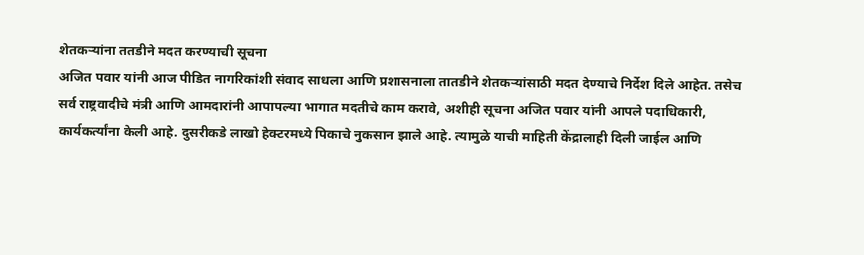शेतकऱ्यांना ततडीने मदत करण्याची सूचना
अजित पवार यांनी आज पीडित नागरिकांशी संवाद साधला आणि प्रशासनाला तातडीने शेतकऱ्यांसाठी मदत देण्याचे निर्देश दिले आहेत. तसेच सर्व राष्ट्रवादीचे मंत्री आणि आमदारांनी आपापल्या भागात मदतीचे काम करावे, अशीही सूचना अजित पवार यांनी आपले पदाधिकारी, कार्यकर्त्यांना केली आहे. दुसरीकडे लाखो हेक्टरमध्ये पिकाचे नुकसान झाले आहे. त्यामुळे याची माहिती केंद्रालाही दिली जाईल आणि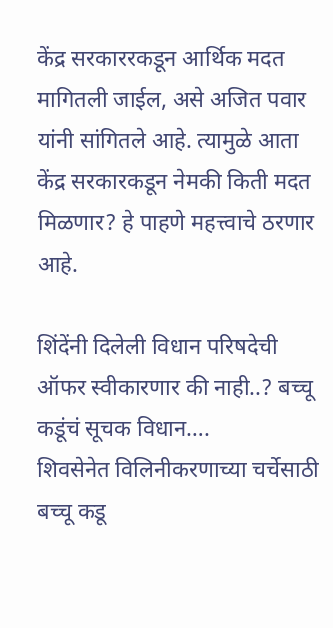केंद्र सरकाररकडून आर्थिक मदत मागितली जाईल, असे अजित पवार यांनी सांगितले आहे. त्यामुळे आता केंद्र सरकारकडून नेमकी किती मदत मिळणार? हे पाहणे महत्त्वाचे ठरणार आहे.

शिंदेंनी दिलेली विधान परिषदेची ऑफर स्वीकारणार की नाही..? बच्चू कडूंचं सूचक विधान….
शिवसेनेत विलिनीकरणाच्या चर्चेसाठी बच्चू कडू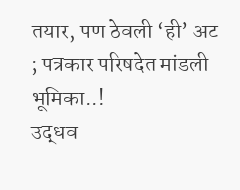तयार, पण ठेवली ‘ही’ अट ; पत्रकार परिषदेत मांडली भूमिका..!
उद्धव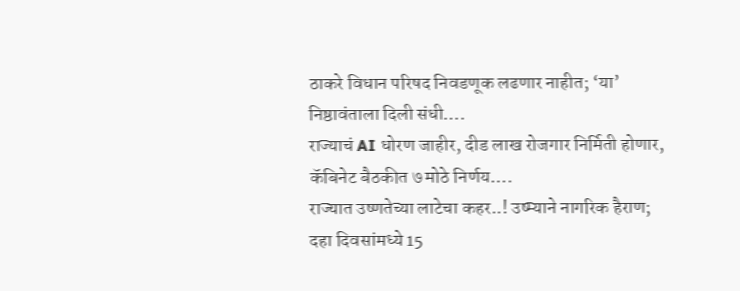ठाकरे विधान परिषद निवडणूक लढणार नाहीत; ‘या’ निष्ठावंताला दिली संधी….
राज्याचं AI धोरण जाहीर, दीड लाख रोजगार निर्मिती होणार, कॅबिनेट बैठकीत ७ मोठे निर्णय….
राज्यात उष्णतेच्या लाटेचा कहर..! उष्म्याने नागरिक हैराण; दहा दिवसांमध्ये 15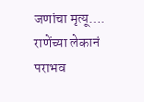जणांचा मृत्यू….
राणेंच्या लेकानं पराभव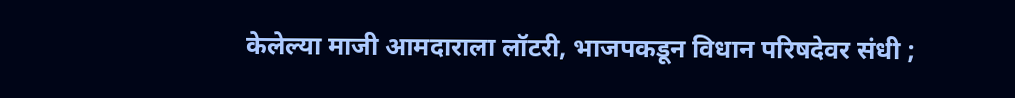केलेल्या माजी आमदाराला लॉटरी, भाजपकडून विधान परिषदेवर संधी ;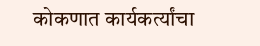कोकणात कार्यकर्त्यांचा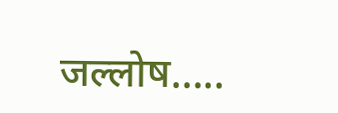जल्लोष…..